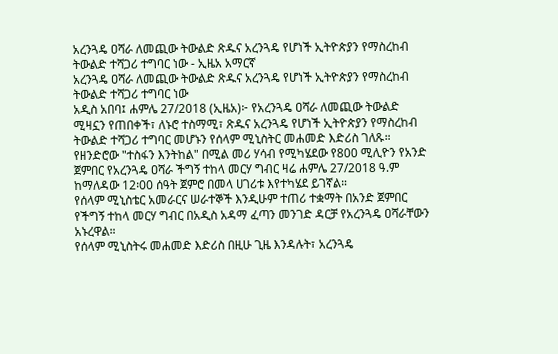አረንጓዴ ዐሻራ ለመጪው ትውልድ ጽዱና አረንጓዴ የሆነች ኢትዮጵያን የማስረከብ ትውልድ ተሻጋሪ ተግባር ነው - ኢዜአ አማርኛ
አረንጓዴ ዐሻራ ለመጪው ትውልድ ጽዱና አረንጓዴ የሆነች ኢትዮጵያን የማስረከብ ትውልድ ተሻጋሪ ተግባር ነው
አዲስ አበባ፤ ሐምሌ 27/2018 (ኢዜአ)፦ የአረንጓዴ ዐሻራ ለመጪው ትውልድ ሚዛኗን የጠበቀች፣ ለኑሮ ተስማሚ፣ ጽዱና አረንጓዴ የሆነች ኢትዮጵያን የማስረከብ ትውልድ ተሻጋሪ ተግባር መሆኑን የሰላም ሚኒስትር መሐመድ እድሪስ ገለጹ።
የዘንድሮው "ተስፋን እንትከል" በሚል መሪ ሃሳብ የሚካሄደው የ800 ሚሊዮን የአንድ ጀምበር የአረንጓዴ ዐሻራ ችግኝ ተከላ መርሃ ግብር ዛሬ ሐምሌ 27/2018 ዓ.ም ከማለዳው 12፡00 ሰዓት ጀምሮ በመላ ሀገሪቱ እየተካሄደ ይገኛል።
የሰላም ሚኒስቴር አመራርና ሠራተኞች እንዲሁም ተጠሪ ተቋማት በአንድ ጀምበር የችግኝ ተከላ መርሃ ግብር በአዲስ አዳማ ፈጣን መንገድ ዳርቻ የአረንጓዴ ዐሻራቸውን አኑረዋል።
የሰላም ሚኒስትሩ መሐመድ እድሪስ በዚሁ ጊዜ እንዳሉት፣ አረንጓዴ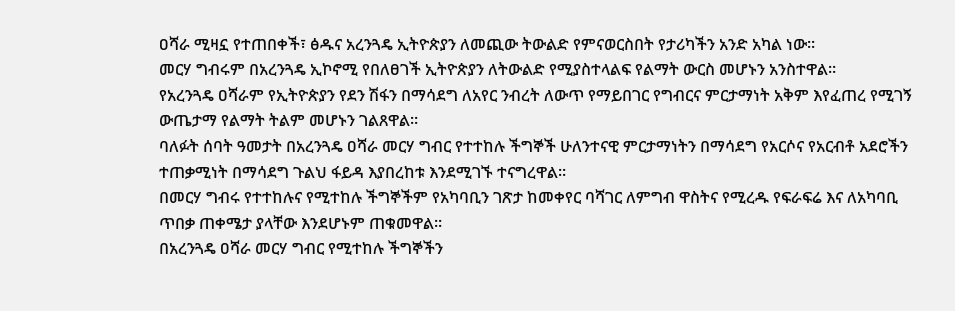ዐሻራ ሚዛኗ የተጠበቀች፣ ፅዱና አረንጓዴ ኢትዮጵያን ለመጪው ትውልድ የምናወርስበት የታሪካችን አንድ አካል ነው።
መርሃ ግብሩም በአረንጓዴ ኢኮኖሚ የበለፀገች ኢትዮጵያን ለትውልድ የሚያስተላልፍ የልማት ውርስ መሆኑን አንስተዋል።
የአረንጓዴ ዐሻራም የኢትዮጵያን የደን ሽፋን በማሳደግ ለአየር ንብረት ለውጥ የማይበገር የግብርና ምርታማነት አቅም እየፈጠረ የሚገኝ ውጤታማ የልማት ትልም መሆኑን ገልጸዋል።
ባለፉት ሰባት ዓመታት በአረንጓዴ ዐሻራ መርሃ ግብር የተተከሉ ችግኞች ሁለንተናዊ ምርታማነትን በማሳደግ የአርሶና የአርብቶ አደሮችን ተጠቃሚነት በማሳደግ ጉልህ ፋይዳ እያበረከቱ እንደሚገኙ ተናግረዋል።
በመርሃ ግብሩ የተተከሉና የሚተከሉ ችግኞችም የአካባቢን ገጽታ ከመቀየር ባሻገር ለምግብ ዋስትና የሚረዱ የፍራፍሬ እና ለአካባቢ ጥበቃ ጠቀሜታ ያላቸው እንደሆኑም ጠቁመዋል።
በአረንጓዴ ዐሻራ መርሃ ግብር የሚተከሉ ችግኞችን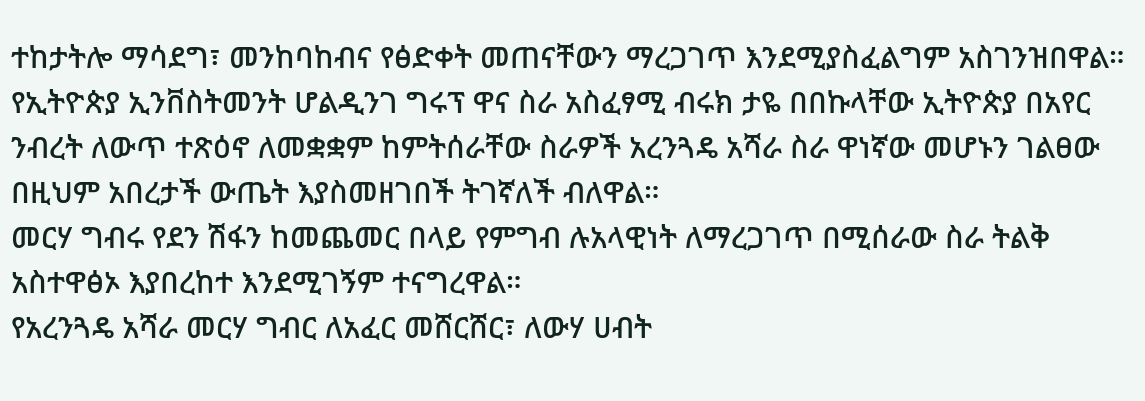ተከታትሎ ማሳደግ፣ መንከባከብና የፅድቀት መጠናቸውን ማረጋገጥ እንደሚያስፈልግም አስገንዝበዋል።
የኢትዮጵያ ኢንቨስትመንት ሆልዲንገ ግሩፕ ዋና ስራ አስፈፃሚ ብሩክ ታዬ በበኩላቸው ኢትዮጵያ በአየር ንብረት ለውጥ ተጽዕኖ ለመቋቋም ከምትሰራቸው ስራዎች አረንጓዴ አሻራ ስራ ዋነኛው መሆኑን ገልፀው በዚህም አበረታች ውጤት እያስመዘገበች ትገኛለች ብለዋል።
መርሃ ግብሩ የደን ሽፋን ከመጨመር በላይ የምግብ ሉአላዊነት ለማረጋገጥ በሚሰራው ስራ ትልቅ አስተዋፅኦ እያበረከተ እንደሚገኝም ተናግረዋል።
የአረንጓዴ አሻራ መርሃ ግብር ለአፈር መሸርሸር፣ ለውሃ ሀብት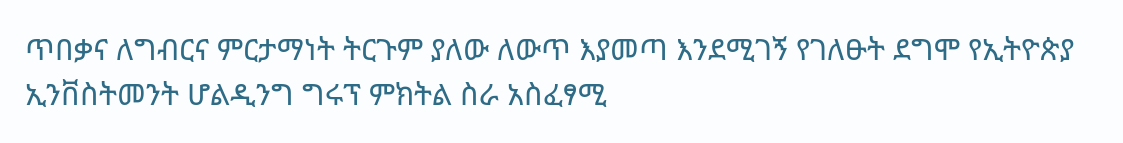ጥበቃና ለግብርና ምርታማነት ትርጉም ያለው ለውጥ እያመጣ እንደሚገኝ የገለፁት ደግሞ የኢትዮጵያ ኢንቨስትመንት ሆልዲንግ ግሩፕ ምክትል ስራ አስፈፃሚ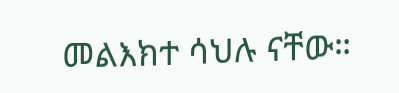መልእክተ ሳህሉ ናቸው።